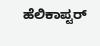ಹೆಲಿಕಾಪ್ಟರ್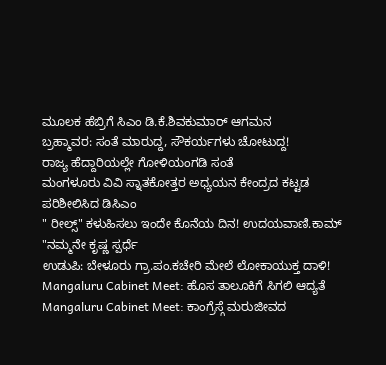ಮೂಲಕ ಹೆಬ್ರಿಗೆ ಸಿಎಂ ಡಿ.ಕೆ.ಶಿವಕುಮಾರ್ ಆಗಮನ
ಬ್ರಹ್ಮಾವರ: ಸಂತೆ ಮಾರುದ್ದ, ಸೌಕರ್ಯಗಳು ಚೋಟುದ್ದ!
ರಾಜ್ಯ ಹೆದ್ದಾರಿಯಲ್ಲೇ ಗೋಳಿಯಂಗಡಿ ಸಂತೆ
ಮಂಗಳೂರು ವಿವಿ ಸ್ನಾತಕೋತ್ತರ ಅಧ್ಯಯನ ಕೇಂದ್ರದ ಕಟ್ಟಡ ಪರಿಶೀಲಿಸಿದ ಡಿಸಿಎಂ
" ರೀಲ್ಸ್" ಕಳುಹಿಸಲು ಇಂದೇ ಕೊನೆಯ ದಿನ! ಉದಯವಾಣಿ.ಕಾಮ್ "ನಮ್ಮನೇ ಕೃಷ್ಣ ಸ್ಪರ್ಧೆ
ಉಡುಪಿ: ಬೇಳೂರು ಗ್ರಾ.ಪಂ.ಕಚೇರಿ ಮೇಲೆ ಲೋಕಾಯುಕ್ತ ದಾಳಿ!
Mangaluru Cabinet Meet: ಹೊಸ ತಾಲೂಕಿಗೆ ಸಿಗಲಿ ಆದ್ಯತೆ
Mangaluru Cabinet Meet: ಕಾಂಗ್ರೆಸ್ಗೆ ಮರುಜೀವದ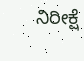ನಿರೀಕ್ಷೆ